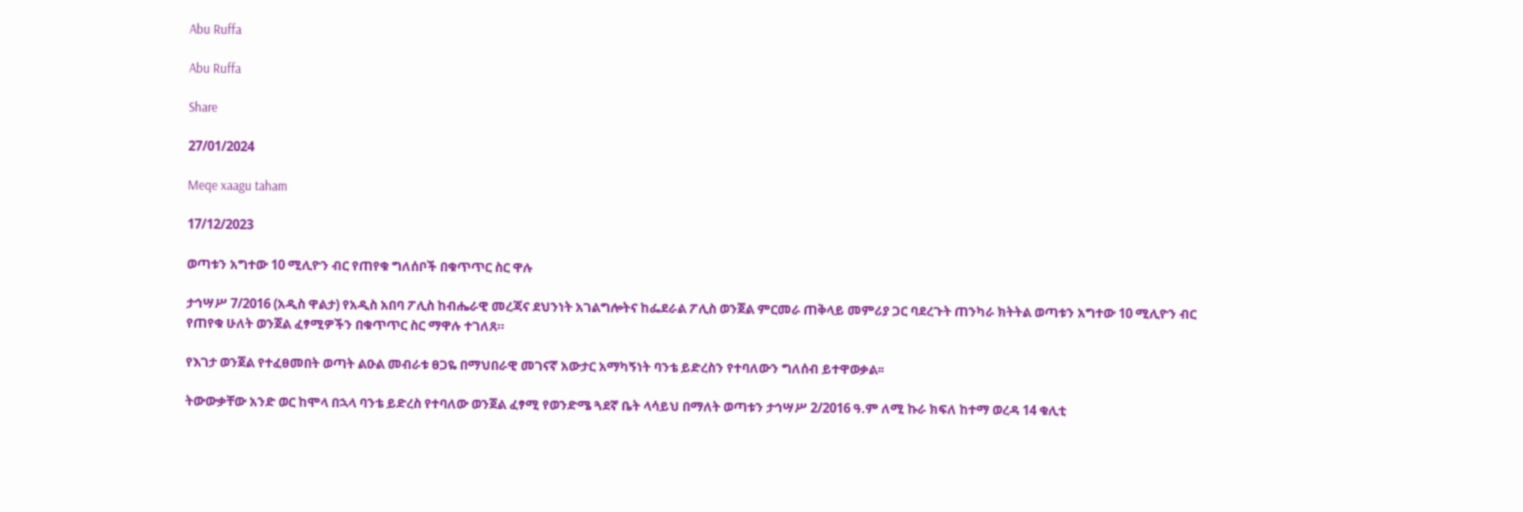Abu Ruffa

Abu Ruffa

Share

27/01/2024

Meqe xaagu taham

17/12/2023

ወጣቱን አግተው 10 ሚሊዮን ብር የጠየቁ ግለሰቦች በቁጥጥር ስር ዋሉ

ታኅሣሥ 7/2016 (አዲስ ዋልታ) የአዲስ አበባ ፖሊስ ከብሔራዊ መረጃና ደህንነት አገልግሎትና ከፌደራል ፖሊስ ወንጀል ምርመራ ጠቅላይ መምሪያ ጋር ባደረጉት ጠንካራ ክትትል ወጣቱን አግተው 10 ሚሊዮን ብር የጠየቁ ሁለት ወንጀል ፈፃሚዎችን በቁጥጥር ስር ማዋሉ ተገለጸ።

የእገታ ወንጀል የተፈፀመበት ወጣት ልዑል መብራቱ ፀጋዬ በማህበራዊ መገናኛ አውታር አማካኝነት ባንቴ ይድረስን የተባለውን ግለሰብ ይተዋወቃል፡፡

ትውውቃቸው አንድ ወር ከሞላ በኋላ ባንቴ ይድረስ የተባለው ወንጀል ፈፃሚ የወንድሜ ጓደኛ ቤት ላሳይህ በማለት ወጣቱን ታኅሣሥ 2/2016 ዓ.ም ለሚ ኩራ ክፍለ ከተማ ወረዳ 14 ቁሊቲ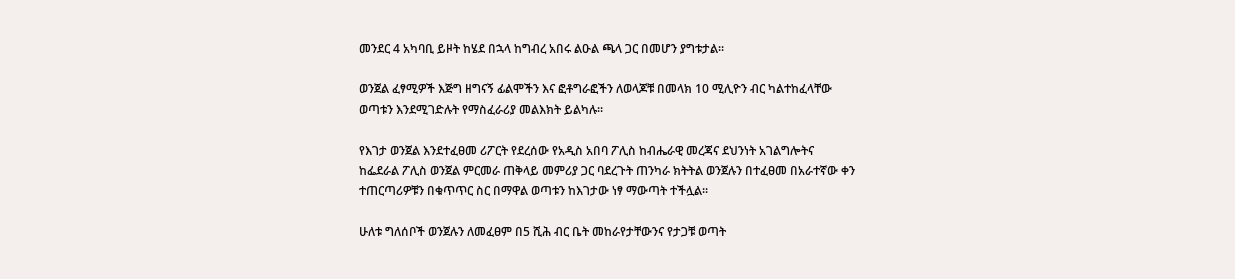መንደር 4 አካባቢ ይዞት ከሄደ በኋላ ከግብረ አበሩ ልዑል ጫላ ጋር በመሆን ያግቱታል፡፡

ወንጀል ፈፃሚዎች እጅግ ዘግናኝ ፊልሞችን እና ፎቶግራፎችን ለወላጆቹ በመላክ 10 ሚሊዮን ብር ካልተከፈላቸው ወጣቱን እንደሚገድሉት የማስፈራሪያ መልእክት ይልካሉ፡፡

የእገታ ወንጀል እንደተፈፀመ ሪፖርት የደረሰው የአዲስ አበባ ፖሊስ ከብሔራዊ መረጃና ደህንነት አገልግሎትና ከፌደራል ፖሊስ ወንጀል ምርመራ ጠቅላይ መምሪያ ጋር ባደረጉት ጠንካራ ክትትል ወንጀሉን በተፈፀመ በአራተኛው ቀን ተጠርጣሪዎቹን በቁጥጥር ስር በማዋል ወጣቱን ከእገታው ነፃ ማውጣት ተችሏል፡፡

ሁለቱ ግለሰቦች ወንጀሉን ለመፈፀም በ5 ሺሕ ብር ቤት መከራየታቸውንና የታጋቹ ወጣት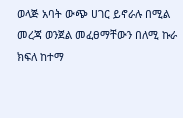ወላጅ አባት ውጭ ሀገር ይኖራሉ በሚል መረጃ ወንጀል መፈፀማቸውን በለሚ ኩራ ክፍለ ከተማ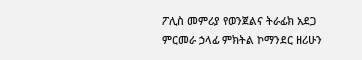ፖሊስ መምሪያ የወንጀልና ትራፊክ አደጋ ምርመራ ኃላፊ ምክትል ኮማንደር ዘሪሁን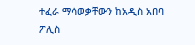ተፈራ ማሳወቃቸውን ከአዲስ አበባ ፖሊስ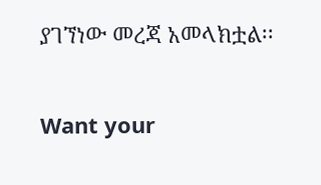ያገኘነው መረጃ አመላክቷል፡፡

Want your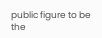public figure to be the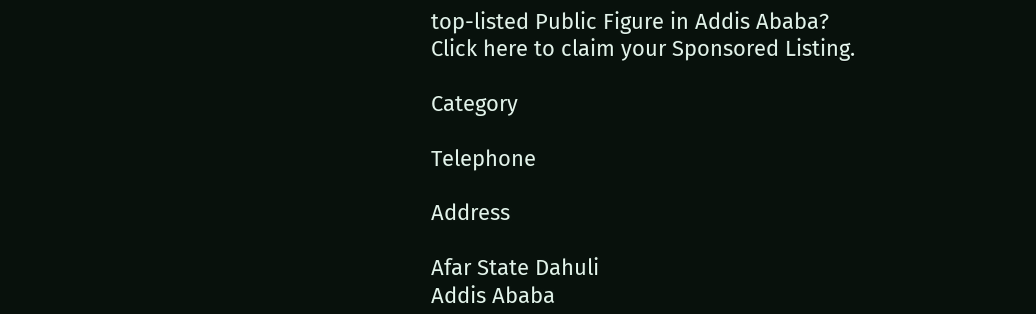top-listed Public Figure in Addis Ababa?
Click here to claim your Sponsored Listing.

Category

Telephone

Address

Afar State Dahuli
Addis Ababa